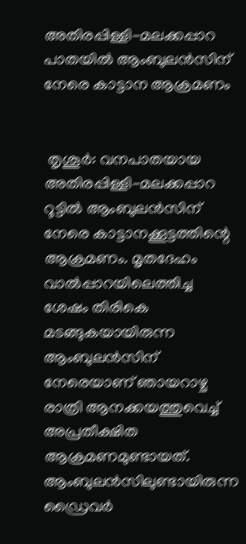അതിരപ്പിള്ളി-മലക്കപ്പാറ പാതയിൽ ആംബുലൻസിന് നേരെ കാട്ടാന ആക്രമണം


 തൃശൂർ: വനപാതയായ അതിരപ്പിള്ളി-മലക്കപ്പാറ റൂട്ടിൽ ആംബുലൻസിന് നേരെ കാട്ടാനക്കൂട്ടത്തിന്റെ ആക്രമണം. മൃതദേഹം വാൽപ്പാറയിലെത്തിച്ച ശേഷം തിരികെ മടങ്ങുകയായിരുന്ന ആംബുലൻസിന് നേരെയാണ് ഞായറാഴ്ച രാത്രി ആനക്കയത്തുവെച്ച് അപ്രതീക്ഷിത ആക്രമണമുണ്ടായത്. ആംബുലൻസിലുണ്ടായിരുന്ന ഡ്രൈവർ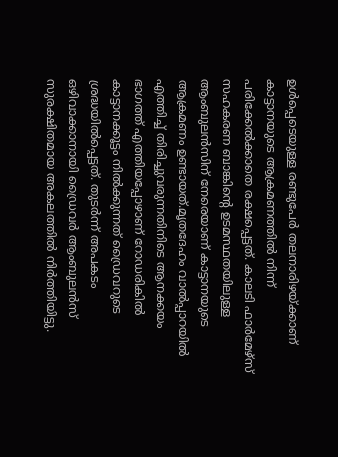ഉൾപ്പെടെയുള്ള രണ്ടുപേർ തലനാരിഴയ്ക്കാണ് കാട്ടാനയുടെ ആക്രമണത്തിൽ നിന്ന് പരിക്കേൽക്കാതെ രക്ഷപ്പെട്ടത്. കാലടി ഫാർമേഴ്‌സ് സഹകരണ ബാങ്കിന്റെ ഉടമസ്ഥതയിലുള്ള ആംബുലൻസിന് നേരെയാണ് കാട്ടാനയുടെ ആക്രമണം ഉണ്ടായത്.മൃതദേഹം വാൽപ്പാറയിൽ എത്തിച്ച് തിരിച്ചുവരുന്നതിനിടെ ആനക്കയം ഭാഗത്ത് എത്തിയപ്പോഴാണ് റോഡരികിൽ കാട്ടാനക്കൂട്ടം നിൽക്കുന്നത് ഡ്രൈവറുടെ ശ്രദ്ധയിൽപ്പെട്ടത്. തുടർന്ന് അപകടം ഒഴിവാക്കാനായി ഡ്രൈവർ ആംബുലൻസ് സുരക്ഷിതമായ അകലത്തിൽ നിർത്തിയിട്ടു.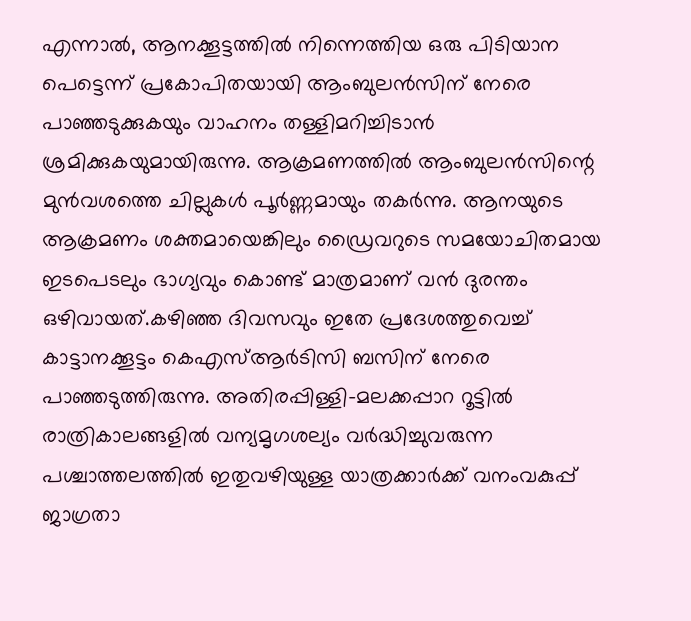എന്നാൽ, ആനക്കൂട്ടത്തിൽ നിന്നെത്തിയ ഒരു പിടിയാന പെട്ടെന്ന് പ്രകോപിതയായി ആംബുലൻസിന് നേരെ പാഞ്ഞടുക്കുകയും വാഹനം തള്ളിമറിച്ചിടാൻ ശ്രമിക്കുകയുമായിരുന്നു. ആക്രമണത്തിൽ ആംബുലൻസിന്റെ മുൻവശത്തെ ചില്ലുകൾ പൂർണ്ണമായും തകർന്നു. ആനയുടെ ആക്രമണം ശക്തമായെങ്കിലും ഡ്രൈവറുടെ സമയോചിതമായ ഇടപെടലും ഭാഗ്യവും കൊണ്ട് മാത്രമാണ് വൻ ദുരന്തം ഒഴിവായത്.കഴിഞ്ഞ ദിവസവും ഇതേ പ്രദേശത്തുവെച്ച് കാട്ടാനക്കൂട്ടം കെഎസ്ആർടിസി ബസിന് നേരെ പാഞ്ഞടുത്തിരുന്നു. അതിരപ്പിള്ളി-മലക്കപ്പാറ റൂട്ടിൽ രാത്രികാലങ്ങളിൽ വന്യമൃഗശല്യം വർദ്ധിച്ചുവരുന്ന പശ്ചാത്തലത്തിൽ ഇതുവഴിയുള്ള യാത്രക്കാർക്ക് വനംവകുപ്പ് ജാഗ്രതാ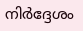നിർദ്ദേശം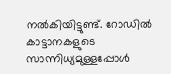നൽകിയിട്ടുണ്ട്. റോഡിൽ കാട്ടാനകളുടെ സാന്നിധ്യമുള്ളപ്പോൾ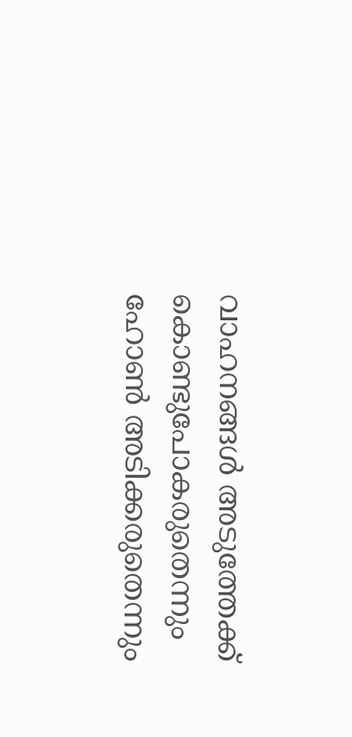വാഹനങ്ങൾ അടുത്തേക്ക് കൊണ്ടുപോകരുതെന്നും ഹോൺ അടിക്കരുതെന്നും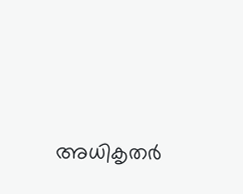അധികൃതർ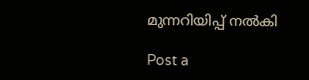മുന്നറിയിപ്പ് നൽകി

Post a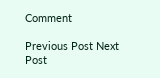Comment

Previous Post Next Post